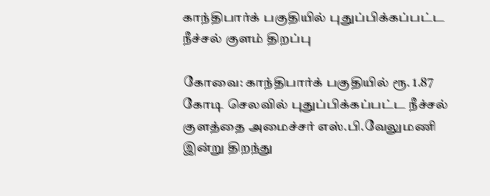காந்திபார்க் பகுதியில் புதுப்பிக்கப்பட்ட நீச்சல் குளம் திறப்பு

கோவை: காந்திபார்க் பகுதியில் ரூ. 1.87 கோடி செலவில் புதுப்பிக்கப்பட்ட நீச்சல் குளத்தை அமைச்சர் எஸ்.பி.வேலுமணி இன்று திறந்து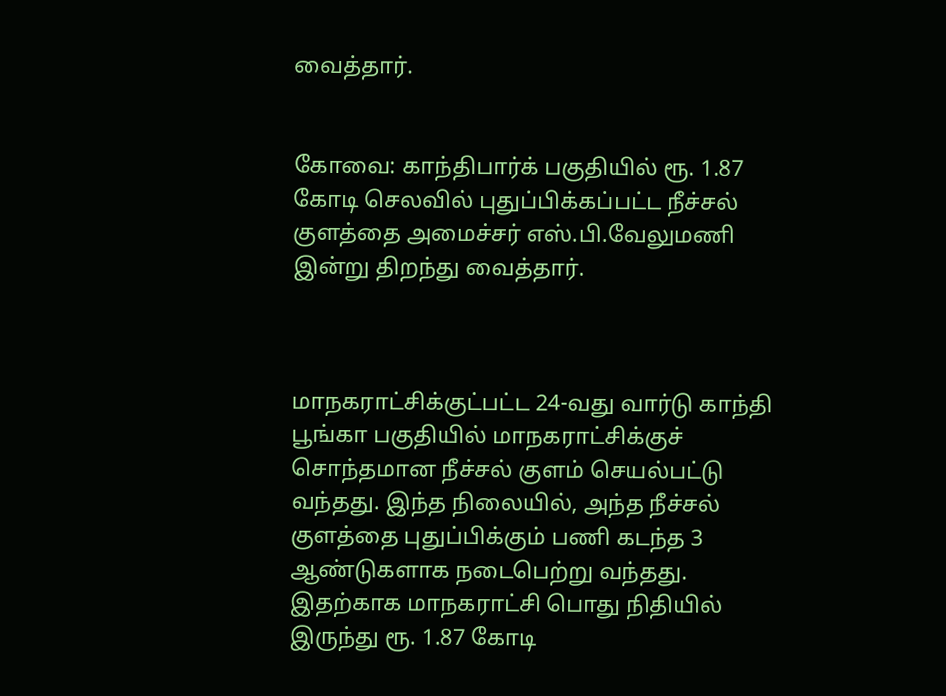வைத்தார்.


கோவை: காந்திபார்க் பகுதியில் ரூ. 1.87 கோடி செலவில் புதுப்பிக்கப்பட்ட நீச்சல் குளத்தை அமைச்சர் எஸ்.பி.வேலுமணி இன்று திறந்து வைத்தார்.



மாநகராட்சிக்குட்பட்ட 24-வது வார்டு காந்தி பூங்கா பகுதியில் மாநகராட்சிக்குச் சொந்தமான நீச்சல் குளம் செயல்பட்டு வந்தது. இந்த நிலையில், அந்த நீச்சல் குளத்தை புதுப்பிக்கும் பணி கடந்த 3 ஆண்டுகளாக நடைபெற்று வந்தது. இதற்காக மாநகராட்சி பொது நிதியில் இருந்து ரூ. 1.87 கோடி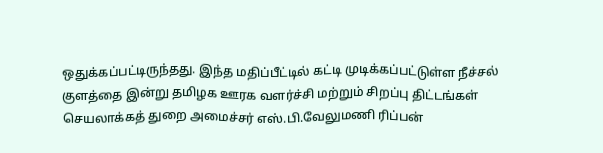ஒதுக்கப்பட்டிருந்தது. இந்த மதிப்பீட்டில் கட்டி முடிக்கப்பட்டுள்ள நீச்சல் குளத்தை இன்று தமிழக ஊரக வளர்ச்சி மற்றும் சிறப்பு திட்டங்கள் செயலாக்கத் துறை அமைச்சர் எஸ்.பி.வேலுமணி ரிப்பன்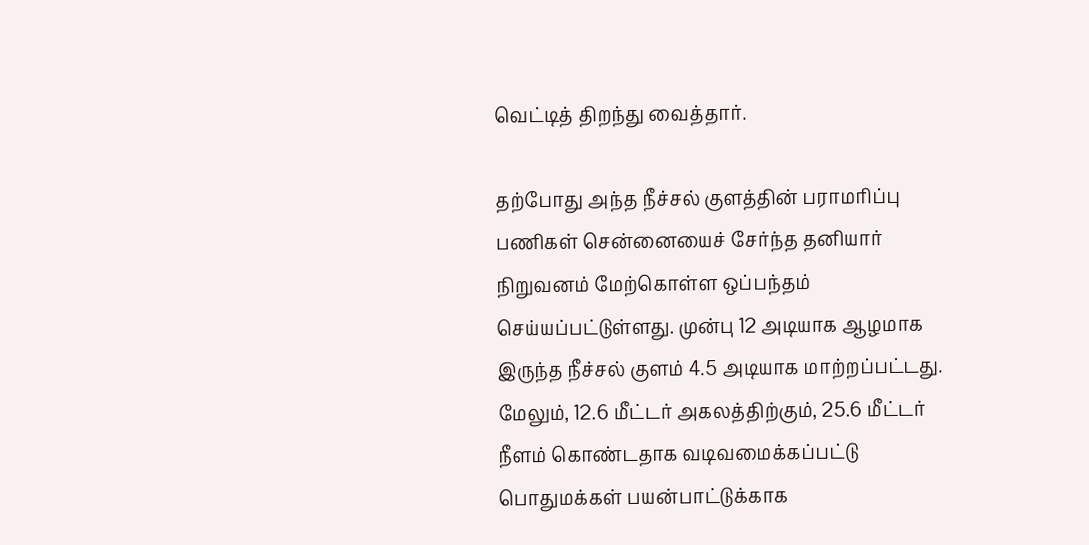வெட்டித் திறந்து வைத்தார்.

தற்போது அந்த நீச்சல் குளத்தின் பராமரிப்பு பணிகள் சென்னையைச் சேர்ந்த தனியார் நிறுவனம் மேற்கொள்ள ஒப்பந்தம் செய்யப்பட்டுள்ளது. முன்பு 12 அடியாக ஆழமாக இருந்த நீச்சல் குளம் 4.5 அடியாக மாற்றப்பட்டது. மேலும், 12.6 மீட்டர் அகலத்திற்கும், 25.6 மீட்டர் நீளம் கொண்டதாக வடிவமைக்கப்பட்டு பொதுமக்கள் பயன்பாட்டுக்காக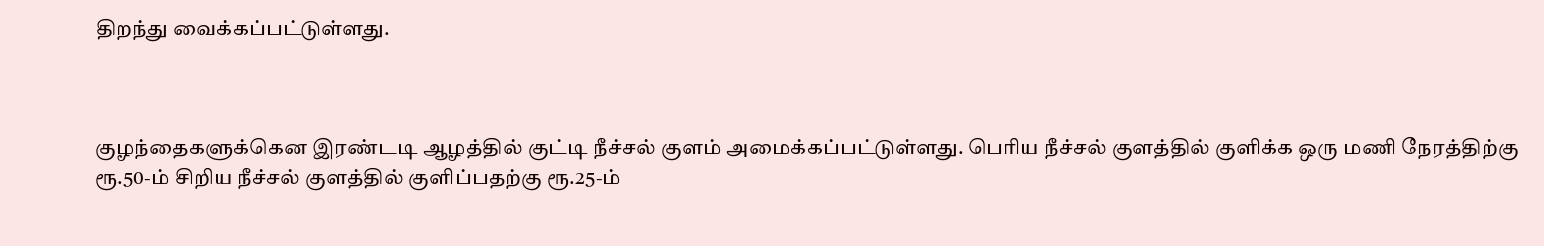திறந்து வைக்கப்பட்டுள்ளது.



குழந்தைகளுக்கென இரண்டடி ஆழத்தில் குட்டி நீச்சல் குளம் அமைக்கப்பட்டுள்ளது. பெரிய நீச்சல் குளத்தில் குளிக்க ஒரு மணி நேரத்திற்கு ரூ.50-ம் சிறிய நீச்சல் குளத்தில் குளிப்பதற்கு ரூ.25-ம்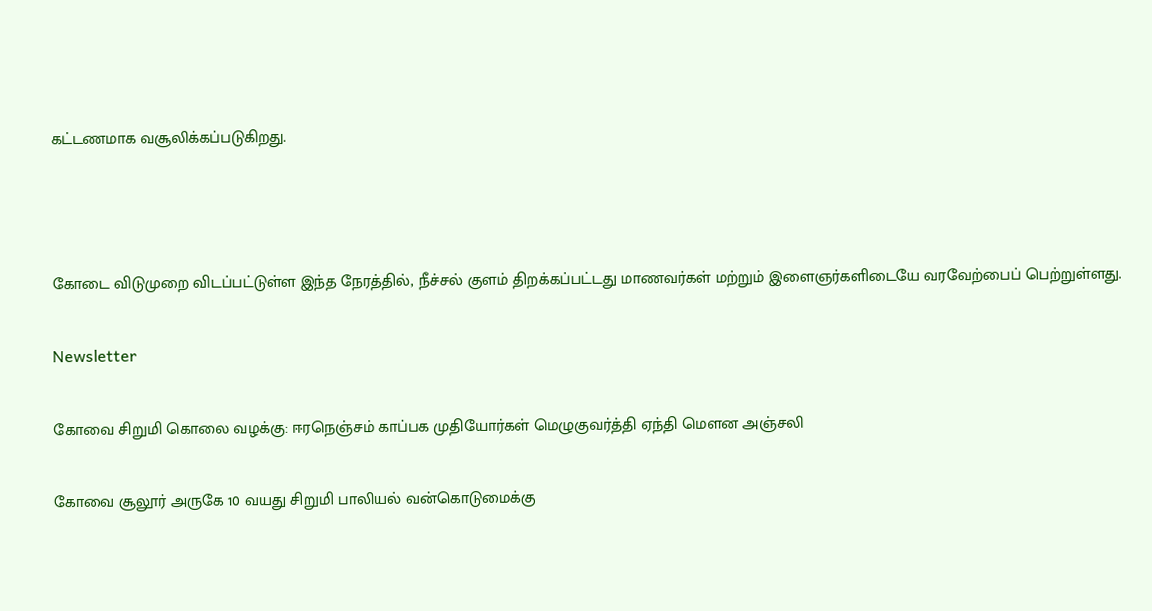கட்டணமாக வசூலிக்கப்படுகிறது.



கோடை விடுமுறை விடப்பட்டுள்ள இந்த நேரத்தில், நீச்சல் குளம் திறக்கப்பட்டது மாணவர்கள் மற்றும் இளைஞர்களிடையே வரவேற்பைப் பெற்றுள்ளது.

Newsletter

கோவை சிறுமி கொலை வழக்கு: ஈரநெஞ்சம் காப்பக முதியோர்கள் மெழுகுவர்த்தி ஏந்தி மௌன அஞ்சலி

கோவை சூலூர் அருகே 10 வயது சிறுமி பாலியல் வன்கொடுமைக்கு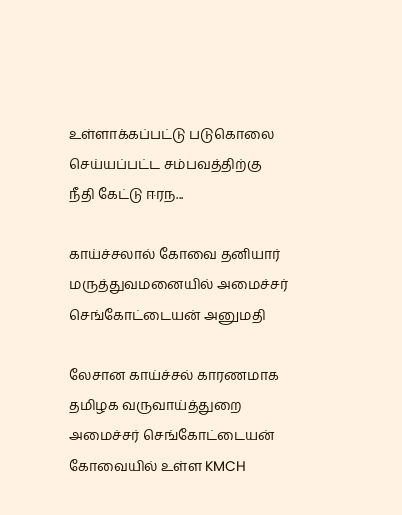உள்ளாக்கப்பட்டு படுகொலை செய்யப்பட்ட சம்பவத்திற்கு நீதி கேட்டு ஈரந...

காய்ச்சலால் கோவை தனியார் மருத்துவமனையில் அமைச்சர் செங்கோட்டையன் அனுமதி

லேசான காய்ச்சல் காரணமாக தமிழக வருவாய்த்துறை அமைச்சர் செங்கோட்டையன் கோவையில் உள்ள KMCH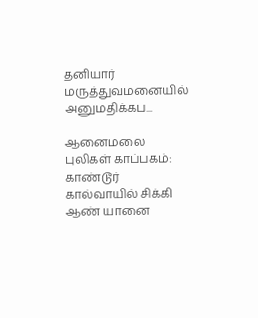தனியார் மருத்துவமனையில் அனுமதிக்கப...

ஆனைமலை புலிகள் காப்பகம்: காண்டூர் கால்வாயில் சிக்கி ஆண் யானை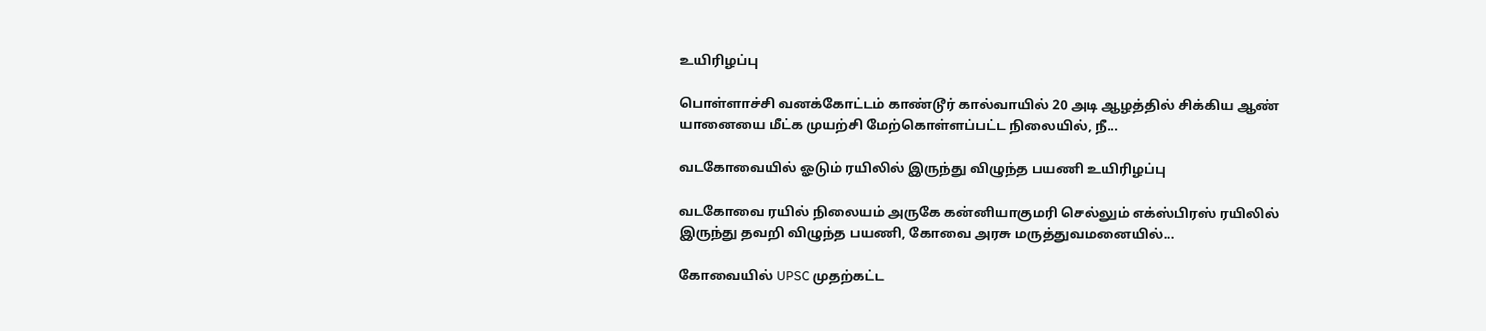உயிரிழப்பு

பொள்ளாச்சி வனக்கோட்டம் காண்டூர் கால்வாயில் 20 அடி ஆழத்தில் சிக்கிய ஆண் யானையை மீட்க முயற்சி மேற்கொள்ளப்பட்ட நிலையில், நீ...

வடகோவையில் ஓடும் ரயிலில் இருந்து விழுந்த பயணி உயிரிழப்பு

வடகோவை ரயில் நிலையம் அருகே கன்னியாகுமரி செல்லும் எக்ஸ்பிரஸ் ரயிலில் இருந்து தவறி விழுந்த பயணி, கோவை அரசு மருத்துவமனையில்...

கோவையில் UPSC முதற்கட்ட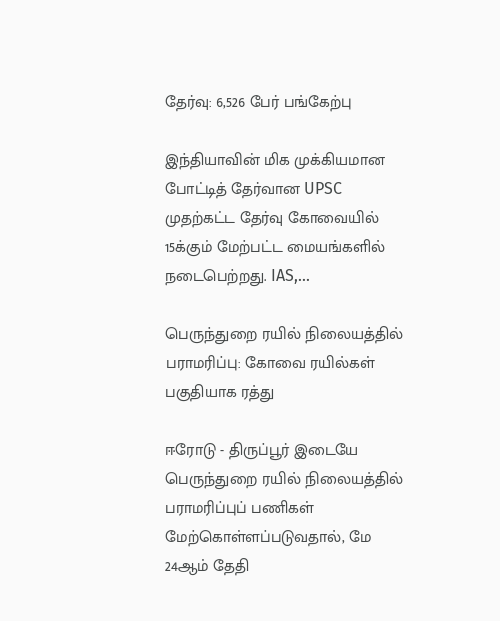தேர்வு: 6,526 பேர் பங்கேற்பு

இந்தியாவின் மிக முக்கியமான போட்டித் தேர்வான UPSC முதற்கட்ட தேர்வு கோவையில் 15க்கும் மேற்பட்ட மையங்களில் நடைபெற்றது. IAS,...

பெருந்துறை ரயில் நிலையத்தில் பராமரிப்பு: கோவை ரயில்கள் பகுதியாக ரத்து

ஈரோடு - திருப்பூர் இடையே பெருந்துறை ரயில் நிலையத்தில் பராமரிப்புப் பணிகள் மேற்கொள்ளப்படுவதால், மே 24ஆம் தேதி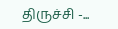திருச்சி -...